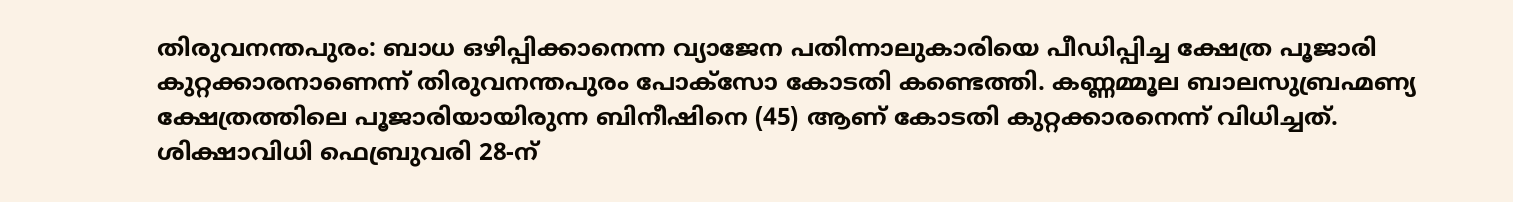തിരുവനന്തപുരം: ബാധ ഒഴിപ്പിക്കാനെന്ന വ്യാജേന പതിന്നാലുകാരിയെ പീഡിപ്പിച്ച ക്ഷേത്ര പൂജാരി കുറ്റക്കാരനാണെന്ന് തിരുവനന്തപുരം പോക്സോ കോടതി കണ്ടെത്തി. കണ്ണമ്മൂല ബാലസുബ്രഹ്മണ്യ ക്ഷേത്രത്തിലെ പൂജാരിയായിരുന്ന ബിനീഷിനെ (45) ആണ് കോടതി കുറ്റക്കാരനെന്ന് വിധിച്ചത്. ശിക്ഷാവിധി ഫെബ്രുവരി 28-ന്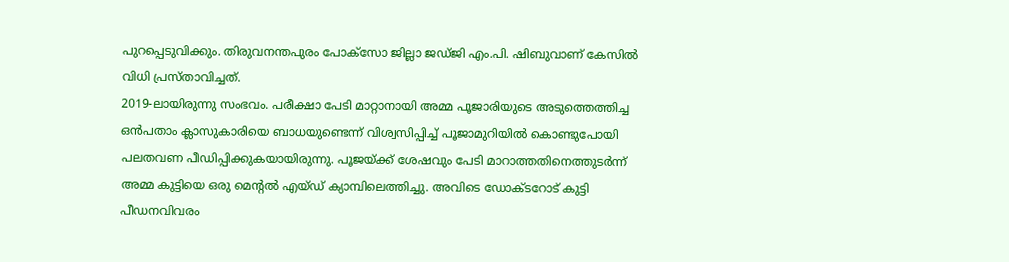പുറപ്പെടുവിക്കും. തിരുവനന്തപുരം പോക്സോ ജില്ലാ ജഡ്ജി എം.പി. ഷിബുവാണ് കേസിൽ വിധി പ്രസ്താവിച്ചത്.
2019-ലായിരുന്നു സംഭവം. പരീക്ഷാ പേടി മാറ്റാനായി അമ്മ പൂജാരിയുടെ അടുത്തെത്തിച്ച ഒൻപതാം ക്ലാസുകാരിയെ ബാധയുണ്ടെന്ന് വിശ്വസിപ്പിച്ച് പൂജാമുറിയിൽ കൊണ്ടുപോയി പലതവണ പീഡിപ്പിക്കുകയായിരുന്നു. പൂജയ്ക്ക് ശേഷവും പേടി മാറാത്തതിനെത്തുടർന്ന് അമ്മ കുട്ടിയെ ഒരു മെന്റൽ എയ്ഡ് ക്യാമ്പിലെത്തിച്ചു. അവിടെ ഡോക്ടറോട് കുട്ടി പീഡനവിവരം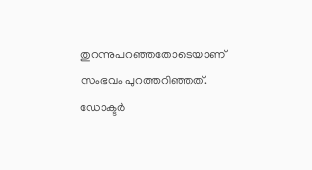തുറന്നുപറഞ്ഞതോടെയാണ് സംഭവം പുറത്തറിഞ്ഞത്. ഡോക്ടർ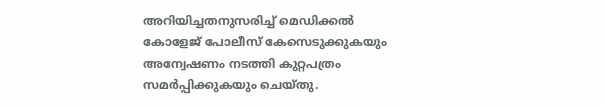അറിയിച്ചതനുസരിച്ച് മെഡിക്കൽ കോളേജ് പോലീസ് കേസെടുക്കുകയും അന്വേഷണം നടത്തി കുറ്റപത്രം സമർപ്പിക്കുകയും ചെയ്തു.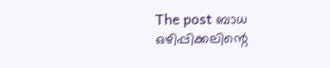The post ബാധ ഒഴിപ്പിക്കലിന്റെ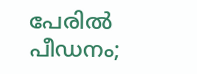പേരിൽ പീഡനം;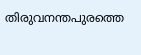തിരുവനന്തപുരത്തെ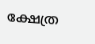ക്ഷേത്ര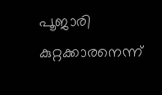പൂജാരി കുറ്റക്കാരനെന്ന്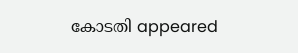കോടതി appeared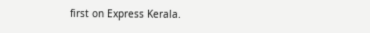first on Express Kerala.